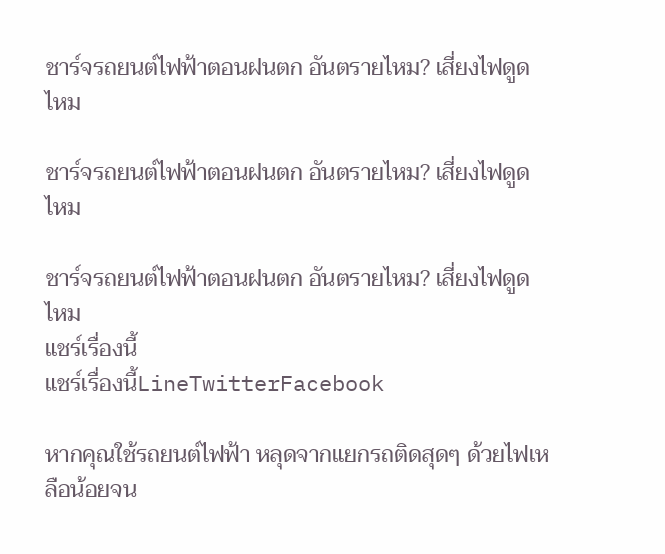ชาร์จรถยนต์ไฟฟ้าตอนฝนตก อันตรายไหม? เสี่ยงไฟดูดไหม

ชาร์จรถยนต์ไฟฟ้าตอนฝนตก อันตรายไหม? เสี่ยงไฟดูดไหม

ชาร์จรถยนต์ไฟฟ้าตอนฝนตก อันตรายไหม? เสี่ยงไฟดูดไหม
แชร์เรื่องนี้
แชร์เรื่องนี้LineTwitterFacebook

หากคุณใช้รถยนต์ไฟฟ้า หลุดจากแยกรถติดสุดๆ ด้วยไฟเหลือน้อยจน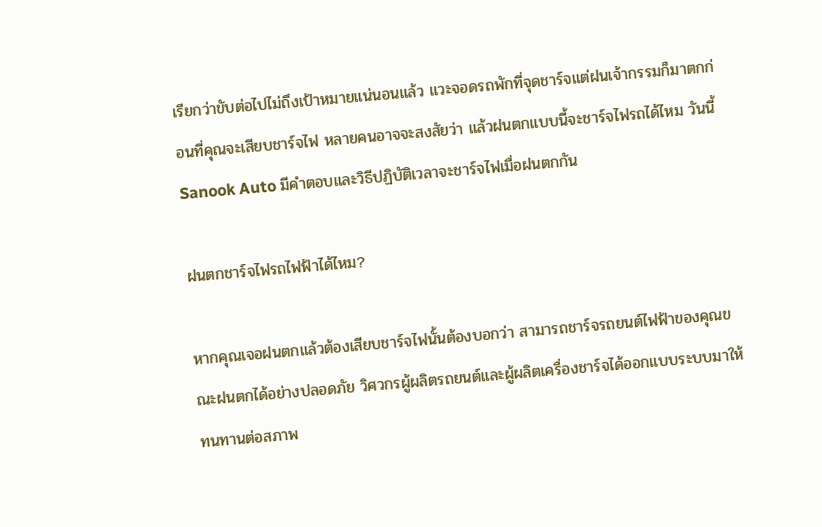เรียกว่าขับต่อไปไม่ถึงเป้าหมายแน่นอนแล้ว แวะจอดรถพักที่จุดชาร์จแต่ฝนเจ้ากรรมก็มาตกก่อนที่คุณจะเสียบชาร์จไฟ หลายคนอาจจะสงสัยว่า แล้วฝนตกแบบนี้จะชาร์จไฟรถได้ไหม วันนี้ Sanook Auto มีคำตอบและวิธีปฏิบัติเวลาจะชาร์จไฟเมื่อฝนตกกัน

ฝนตกชาร์จไฟรถไฟฟ้าได้ไหม?

หากคุณเจอฝนตกแล้วต้องเสียบชาร์จไฟนั้นต้องบอกว่า สามารถชาร์จรถยนต์ไฟฟ้าของคุณขณะฝนตกได้อย่างปลอดภัย วิศวกรผู้ผลิตรถยนต์และผู้ผลิตเครื่องชาร์จได้ออกแบบระบบมาให้ทนทานต่อสภาพ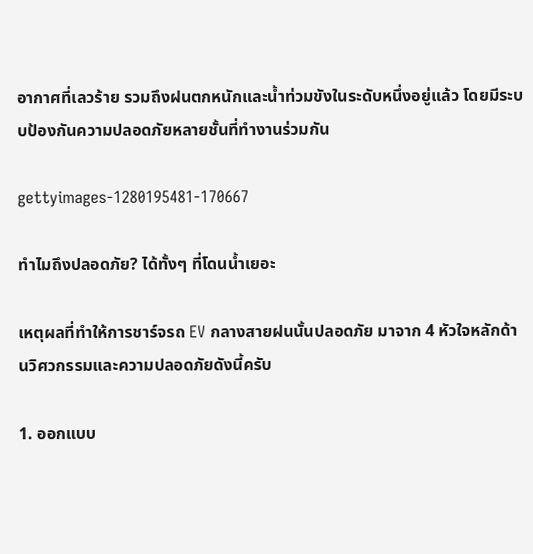อากาศที่เลวร้าย รวมถึงฝนตกหนักและน้ำท่วมขังในระดับหนึ่งอยู่แล้ว โดยมีระบบป้องกันความปลอดภัยหลายชั้นที่ทำงานร่วมกัน

gettyimages-1280195481-170667

ทำไมถึงปลอดภัย? ได้ทั้งๆ ที่โดนน้ำเยอะ

เหตุผลที่ทำให้การชาร์จรถ EV กลางสายฝนนั้นปลอดภัย มาจาก 4 หัวใจหลักด้านวิศวกรรมและความปลอดภัยดังนี้ครับ

1. ออกแบบ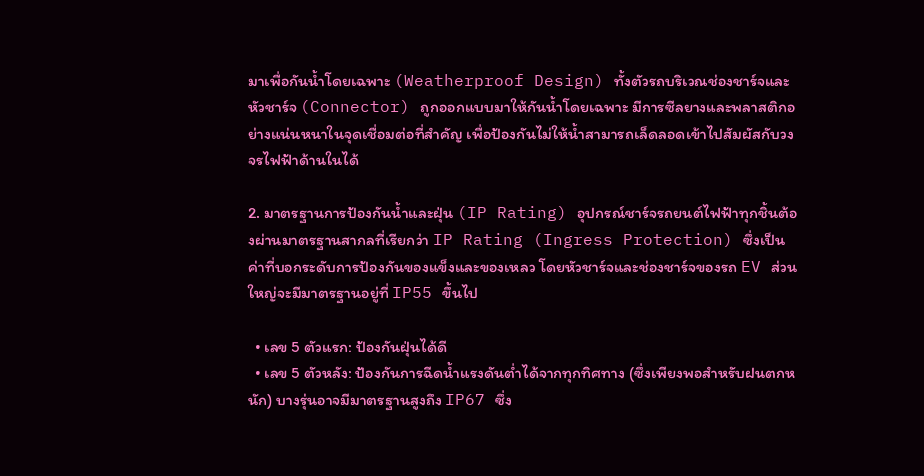มาเพื่อกันน้ำโดยเฉพาะ (Weatherproof Design) ทั้งตัวรถบริเวณช่องชาร์จและหัวชาร์จ (Connector) ถูกออกแบบมาให้กันน้ำโดยเฉพาะ มีการซีลยางและพลาสติกอย่างแน่นหนาในจุดเชื่อมต่อที่สำคัญ เพื่อป้องกันไม่ให้น้ำสามารถเล็ดลอดเข้าไปสัมผัสกับวงจรไฟฟ้าด้านในได้

2. มาตรฐานการป้องกันน้ำและฝุ่น (IP Rating) อุปกรณ์ชาร์จรถยนต์ไฟฟ้าทุกชิ้นต้องผ่านมาตรฐานสากลที่เรียกว่า IP Rating (Ingress Protection) ซึ่งเป็นค่าที่บอกระดับการป้องกันของแข็งและของเหลว โดยหัวชาร์จและช่องชาร์จของรถ EV ส่วนใหญ่จะมีมาตรฐานอยู่ที่ IP55 ขึ้นไป

  • เลข 5 ตัวแรก: ป้องกันฝุ่นได้ดี
  • เลข 5 ตัวหลัง: ป้องกันการฉีดน้ำแรงดันต่ำได้จากทุกทิศทาง (ซึ่งเพียงพอสำหรับฝนตกหนัก) บางรุ่นอาจมีมาตรฐานสูงถึง IP67 ซึ่ง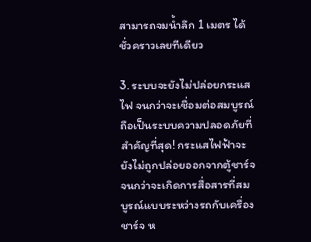สามารถจมน้ำลึก 1 เมตร ได้ชั่วคราวเลยทีเดียว

3. ระบบจะยังไม่ปล่อยกระแสไฟ จนกว่าจะเชื่อมต่อสมบูรณ์ ถือเป็นระบบความปลอดภัยที่สำคัญที่สุด! กระแสไฟฟ้าจะยังไม่ถูกปล่อยออกจากตู้ชาร์จจนกว่าจะเกิดการสื่อสารที่สมบูรณ์แบบระหว่างรถกับเครื่องชาร์จ ห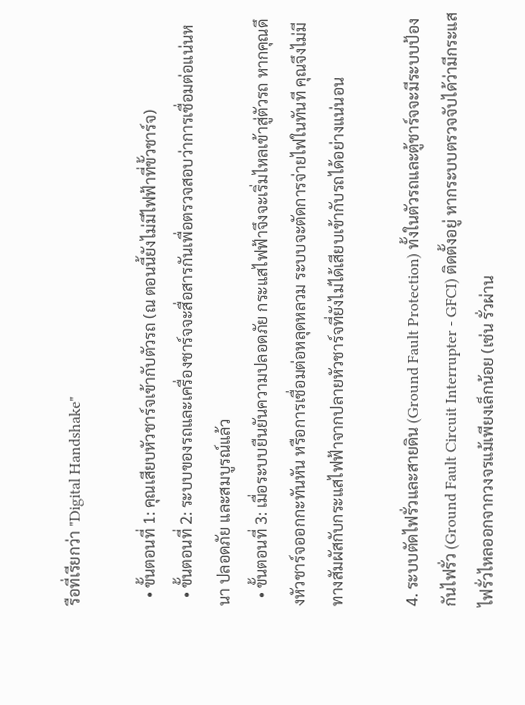รือที่เรียกว่า "Digital Handshake"

  • ขั้นตอนที่ 1: คุณเสียบหัวชาร์จเข้ากับตัวรถ (ณ ตอนนี้ยังไม่มีไฟฟ้าที่ขั้วชาร์จ)
  • ขั้นตอนที่ 2: ระบบของรถและเครื่องชาร์จจะสื่อสารกันเพื่อตรวจสอบว่าการเชื่อมต่อแน่นหนา ปลอดภัย และสมบูรณ์แล้ว
  • ขั้นตอนที่ 3: เมื่อระบบยืนยันความปลอดภัย กระแสไฟฟ้าจึงจะเริ่มไหลเข้าสู่ตัวรถ หากคุณดึงหัวชาร์จออกกะทันหัน หรือการเชื่อมต่อหลุดหลวม ระบบจะตัดการจ่ายไฟในทันที คุณจึงไม่มีทางสัมผัสกับกระแสไฟฟ้าจากปลายหัวชาร์จที่ยังไม่ได้เสียบเข้ากับรถได้อย่างแน่นอน

4. ระบบตัดไฟรั่วและสายดิน (Ground Fault Protection) ทั้งในตัวรถและตู้ชาร์จจะมีระบบป้องกันไฟรั่ว (Ground Fault Circuit Interrupter - GFCI) ติดตั้งอยู่ หากระบบตรวจจับได้ว่ามีกระแสไฟรั่วไหลออกจากวงจรแม้เพียงเล็กน้อย (เช่น รั่วผ่าน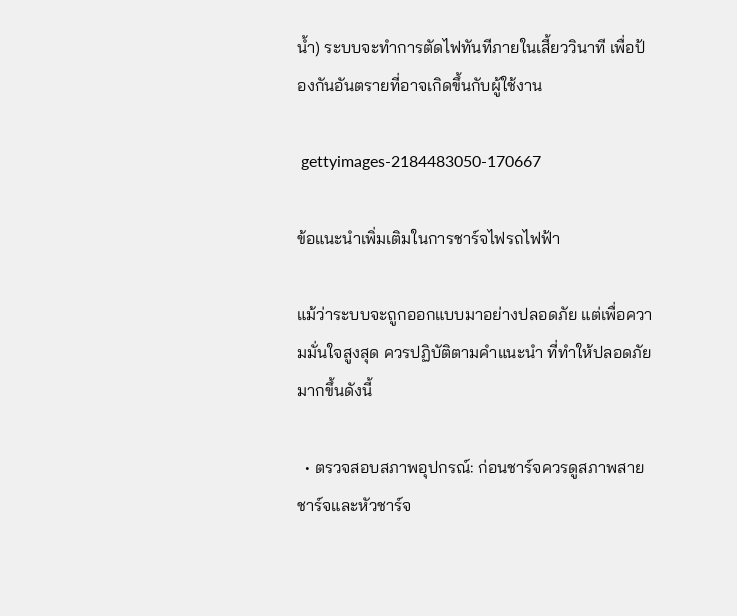น้ำ) ระบบจะทำการตัดไฟทันทีภายในเสี้ยววินาที เพื่อป้องกันอันตรายที่อาจเกิดขึ้นกับผู้ใช้งาน

 gettyimages-2184483050-170667

ข้อแนะนำเพิ่มเติมในการชาร์จไฟรถไฟฟ้า

แม้ว่าระบบจะถูกออกแบบมาอย่างปลอดภัย แต่เพื่อความมั่นใจสูงสุด ควรปฏิบัติตามคำแนะนำ ที่ทำให้ปลอดภัยมากขึ้นดังนี้

  • ตรวจสอบสภาพอุปกรณ์: ก่อนชาร์จควรดูสภาพสายชาร์จและหัวชาร์จ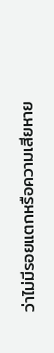ว่าไม่มีรอยแตกหรือความเสียหาย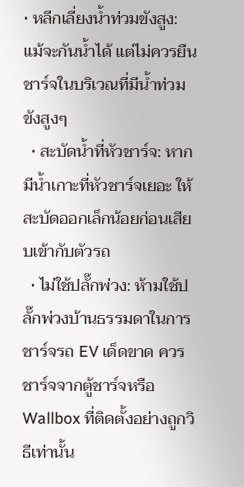• หลีกเลี่ยงน้ำท่วมขังสูง: แม้จะกันน้ำได้ แต่ไม่ควรยืนชาร์จในบริเวณที่มีน้ำท่วมขังสูงๆ
  • สะบัดน้ำที่หัวชาร์จ: หากมีน้ำเกาะที่หัวชาร์จเยอะ ให้สะบัดออกเล็กน้อยก่อนเสียบเข้ากับตัวรถ
  • ไม่ใช้ปลั๊กพ่วง: ห้ามใช้ปลั๊กพ่วงบ้านธรรมดาในการชาร์จรถ EV เด็ดขาด ควรชาร์จจากตู้ชาร์จหรือ Wallbox ที่ติดตั้งอย่างถูกวิธีเท่านั้น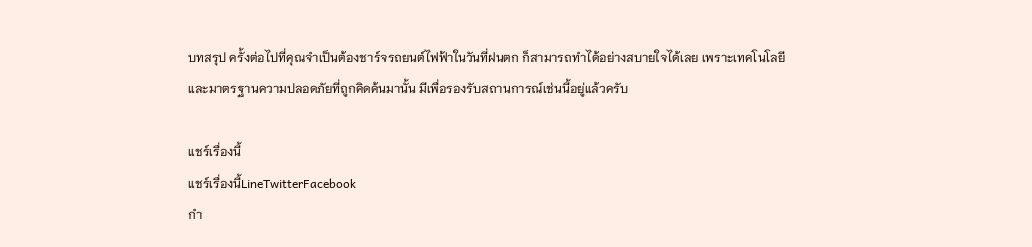บทสรุป ครั้งต่อไปที่คุณจำเป็นต้องชาร์จรถยนต์ไฟฟ้าในวันที่ฝนตก ก็สามารถทำได้อย่างสบายใจได้เลย เพราะเทคโนโลยีและมาตรฐานความปลอดภัยที่ถูกคิดค้นมานั้น มีเพื่อรองรับสถานการณ์เช่นนี้อยู่แล้วครับ

แชร์เรื่องนี้
แชร์เรื่องนี้LineTwitterFacebook
กำ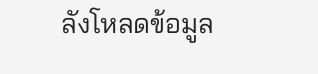ลังโหลดข้อมูล